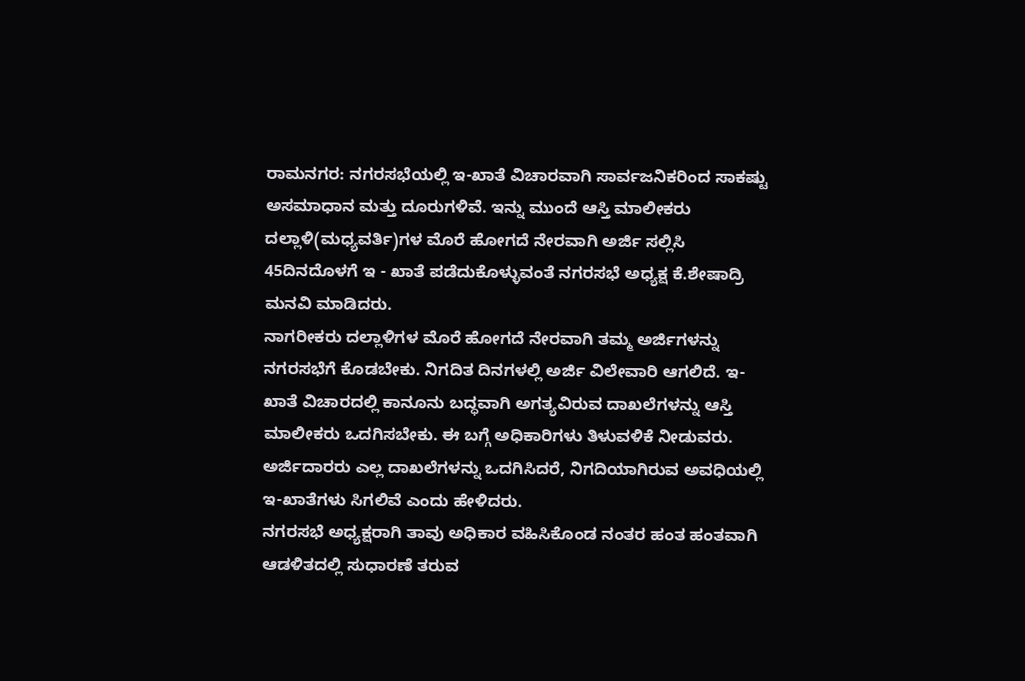ರಾಮನಗರ: ನಗರಸಭೆಯಲ್ಲಿ ಇ-ಖಾತೆ ವಿಚಾರವಾಗಿ ಸಾರ್ವಜನಿಕರಿಂದ ಸಾಕಷ್ಟು ಅಸಮಾಧಾನ ಮತ್ತು ದೂರುಗಳಿವೆ. ಇನ್ನು ಮುಂದೆ ಆಸ್ತಿ ಮಾಲೀಕರು ದಲ್ಲಾಳಿ(ಮಧ್ಯವರ್ತಿ)ಗಳ ಮೊರೆ ಹೋಗದೆ ನೇರವಾಗಿ ಅರ್ಜಿ ಸಲ್ಲಿಸಿ 45ದಿನದೊಳಗೆ ಇ - ಖಾತೆ ಪಡೆದುಕೊಳ್ಳುವಂತೆ ನಗರಸಭೆ ಅಧ್ಯಕ್ಷ ಕೆ.ಶೇಷಾದ್ರಿ ಮನವಿ ಮಾಡಿದರು.
ನಾಗರೀಕರು ದಲ್ಲಾಳಿಗಳ ಮೊರೆ ಹೋಗದೆ ನೇರವಾಗಿ ತಮ್ಮ ಅರ್ಜಿಗಳನ್ನು ನಗರಸಭೆಗೆ ಕೊಡಬೇಕು. ನಿಗದಿತ ದಿನಗಳಲ್ಲಿ ಅರ್ಜಿ ವಿಲೇವಾರಿ ಆಗಲಿದೆ. ಇ-ಖಾತೆ ವಿಚಾರದಲ್ಲಿ ಕಾನೂನು ಬದ್ಧವಾಗಿ ಅಗತ್ಯವಿರುವ ದಾಖಲೆಗಳನ್ನು ಆಸ್ತಿ ಮಾಲೀಕರು ಒದಗಿಸಬೇಕು. ಈ ಬಗ್ಗೆ ಅಧಿಕಾರಿಗಳು ತಿಳುವಳಿಕೆ ನೀಡುವರು. ಅರ್ಜಿದಾರರು ಎಲ್ಲ ದಾಖಲೆಗಳನ್ನು ಒದಗಿಸಿದರೆ, ನಿಗದಿಯಾಗಿರುವ ಅವಧಿಯಲ್ಲಿ ಇ-ಖಾತೆಗಳು ಸಿಗಲಿವೆ ಎಂದು ಹೇಳಿದರು.
ನಗರಸಭೆ ಅಧ್ಯಕ್ಷರಾಗಿ ತಾವು ಅಧಿಕಾರ ವಹಿಸಿಕೊಂಡ ನಂತರ ಹಂತ ಹಂತವಾಗಿ ಆಡಳಿತದಲ್ಲಿ ಸುಧಾರಣೆ ತರುವ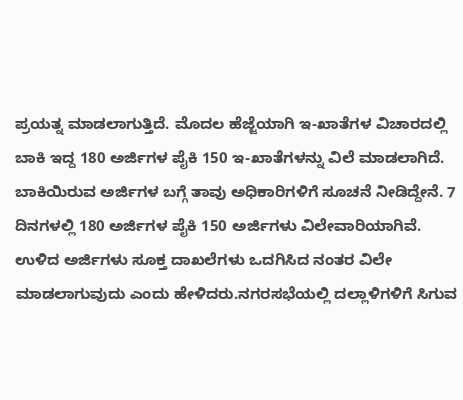ಪ್ರಯತ್ನ ಮಾಡಲಾಗುತ್ತಿದೆ. ಮೊದಲ ಹೆಜ್ಜೆಯಾಗಿ ಇ-ಖಾತೆಗಳ ವಿಚಾರದಲ್ಲಿ ಬಾಕಿ ಇದ್ದ 180 ಅರ್ಜಿಗಳ ಪೈಕಿ 150 ಇ-ಖಾತೆಗಳನ್ನು ವಿಲೆ ಮಾಡಲಾಗಿದೆ. ಬಾಕಿಯಿರುವ ಅರ್ಜಿಗಳ ಬಗ್ಗೆ ತಾವು ಅಧಿಕಾರಿಗಳಿಗೆ ಸೂಚನೆ ನೀಡಿದ್ದೇನೆ. 7 ದಿನಗಳಲ್ಲಿ 180 ಅರ್ಜಿಗಳ ಪೈಕಿ 150 ಅರ್ಜಿಗಳು ವಿಲೇವಾರಿಯಾಗಿವೆ. ಉಳಿದ ಅರ್ಜಿಗಳು ಸೂಕ್ತ ದಾಖಲೆಗಳು ಒದಗಿಸಿದ ನಂತರ ವಿಲೇ ಮಾಡಲಾಗುವುದು ಎಂದು ಹೇಳಿದರು.ನಗರಸಭೆಯಲ್ಲಿ ದಲ್ಲಾಳಿಗಳಿಗೆ ಸಿಗುವ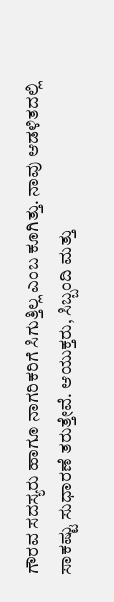ಗೌರವ ಸದಸ್ಯರು ಹಾಗೂ ನಾಗರಿಕರಿಗೆ ಸಿಗುತ್ತಿಲ್ಲ ಎಂಬ ಕೂಗಿತ್ತು. ನಾವು ಆಡಳಿತದಲ್ಲಿ ಸಾಕಷ್ಟು ಸುಧಾರಣೆ ತರುತ್ತೇವೆ. ಆಯುಕ್ತರು, ಸಿಬ್ಬಂದಿ ಮತ್ತು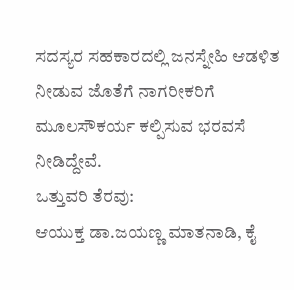ಸದಸ್ಯರ ಸಹಕಾರದಲ್ಲಿ ಜನಸ್ನೇಹಿ ಆಡಳಿತ ನೀಡುವ ಜೊತೆಗೆ ನಾಗರೀಕರಿಗೆ ಮೂಲಸೌಕರ್ಯ ಕಲ್ಪಿಸುವ ಭರವಸೆ ನೀಡಿದ್ದೇವೆ.
ಒತ್ತುವರಿ ತೆರವು:
ಆಯುಕ್ತ ಡಾ.ಜಯಣ್ಣ ಮಾತನಾಡಿ, ಕೈ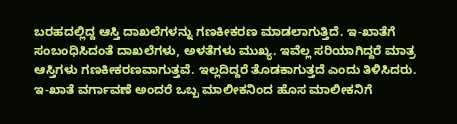ಬರಹದಲ್ಲಿದ್ದ ಆಸ್ತಿ ದಾಖಲೆಗಳನ್ನು ಗಣಕೀಕರಣ ಮಾಡಲಾಗುತ್ತಿದೆ. ಇ-ಖಾತೆಗೆ ಸಂಬಂಧಿಸಿದಂತೆ ದಾಖಲೆಗಳು, ಅಳತೆಗಳು ಮುಖ್ಯ. ಇವೆಲ್ಲ ಸರಿಯಾಗಿದ್ದರೆ ಮಾತ್ರ ಆಸ್ತಿಗಳು ಗಣಕೀಕರಣವಾಗುತ್ತವೆ. ಇಲ್ಲದಿದ್ದರೆ ತೊಡಕಾಗುತ್ತದೆ ಎಂದು ತಿಳಿಸಿದರು.
ಇ-ಖಾತೆ ವರ್ಗಾವಣೆ ಅಂದರೆ ಒಬ್ಬ ಮಾಲೀಕನಿಂದ ಹೊಸ ಮಾಲೀಕನಿಗೆ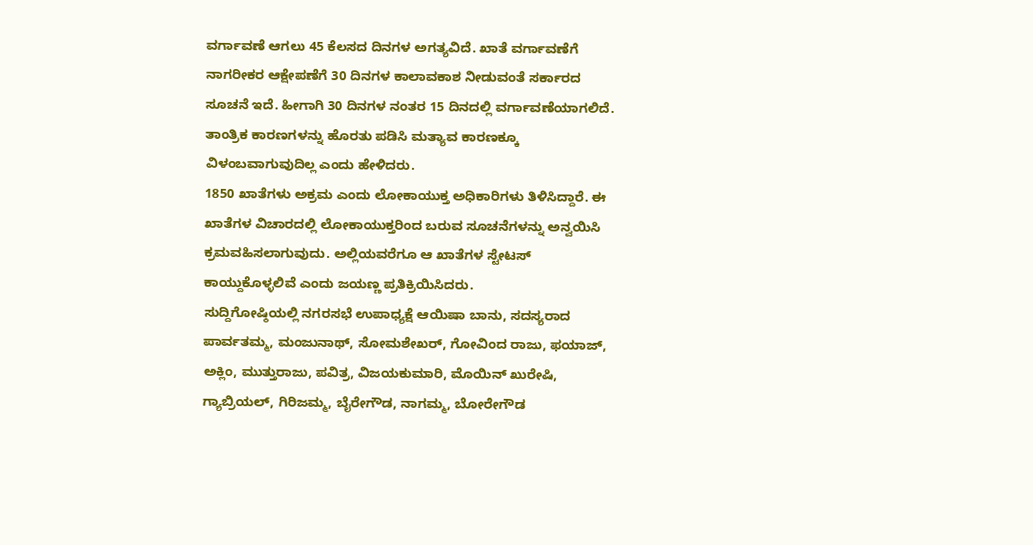ವರ್ಗಾವಣೆ ಆಗಲು 45 ಕೆಲಸದ ದಿನಗಳ ಅಗತ್ಯವಿದೆ. ಖಾತೆ ವರ್ಗಾವಣೆಗೆ ನಾಗರೀಕರ ಆಕ್ಷೇಪಣೆಗೆ 30 ದಿನಗಳ ಕಾಲಾವಕಾಶ ನೀಡುವಂತೆ ಸರ್ಕಾರದ ಸೂಚನೆ ಇದೆ. ಹೀಗಾಗಿ 30 ದಿನಗಳ ನಂತರ 15 ದಿನದಲ್ಲಿ ವರ್ಗಾವಣೆಯಾಗಲಿದೆ. ತಾಂತ್ರಿಕ ಕಾರಣಗಳನ್ನು ಹೊರತು ಪಡಿಸಿ ಮತ್ಯಾವ ಕಾರಣಕ್ಕೂ ವಿಳಂಬವಾಗುವುದಿಲ್ಲ ಎಂದು ಹೇಳಿದರು.
1850 ಖಾತೆಗಳು ಅಕ್ರಮ ಎಂದು ಲೋಕಾಯುಕ್ತ ಅಧಿಕಾರಿಗಳು ತಿಳಿಸಿದ್ದಾರೆ. ಈ ಖಾತೆಗಳ ವಿಚಾರದಲ್ಲಿ ಲೋಕಾಯುಕ್ತರಿಂದ ಬರುವ ಸೂಚನೆಗಳನ್ನು ಅನ್ವಯಿಸಿ ಕ್ರಮವಹಿಸಲಾಗುವುದು. ಅಲ್ಲಿಯವರೆಗೂ ಆ ಖಾತೆಗಳ ಸ್ಟೇಟಸ್ ಕಾಯ್ದುಕೊಳ್ಳಲಿವೆ ಎಂದು ಜಯಣ್ಣ ಪ್ರತಿಕ್ರಿಯಿಸಿದರು.
ಸುದ್ದಿಗೋಷ್ಠಿಯಲ್ಲಿ ನಗರಸಭೆ ಉಪಾಧ್ಯಕ್ಷೆ ಆಯಿಷಾ ಬಾನು, ಸದಸ್ಯರಾದ ಪಾರ್ವತಮ್ಮ, ಮಂಜುನಾಥ್, ಸೋಮಶೇಖರ್, ಗೋವಿಂದ ರಾಜು, ಫಯಾಜ್, ಅಕ್ಲಿಂ, ಮುತ್ತುರಾಜು, ಪವಿತ್ರ, ವಿಜಯಕುಮಾರಿ, ಮೊಯಿನ್ ಖುರೇಷಿ, ಗ್ಯಾಬ್ರಿಯಲ್, ಗಿರಿಜಮ್ಮ, ಬೈರೇಗೌಡ, ನಾಗಮ್ಮ, ಬೋರೇಗೌಡ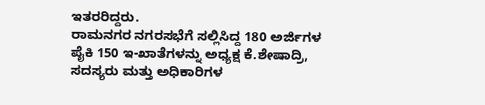ಇತರರಿದ್ದರು.
ರಾಮನಗರ ನಗರಸಭೆಗೆ ಸಲ್ಲಿಸಿದ್ದ 180 ಅರ್ಜಿಗಳ ಪೈಕಿ 150 ಇ-ಖಾತೆಗಳನ್ನು ಅಧ್ಯಕ್ಷ ಕೆ.ಶೇಷಾದ್ರಿ, ಸದಸ್ಯರು ಮತ್ತು ಅಧಿಕಾರಿಗಳ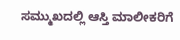ಸಮ್ಮುಖದಲ್ಲಿ ಆಸ್ತಿ ಮಾಲೀಕರಿಗೆ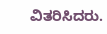ವಿತರಿಸಿದರು.